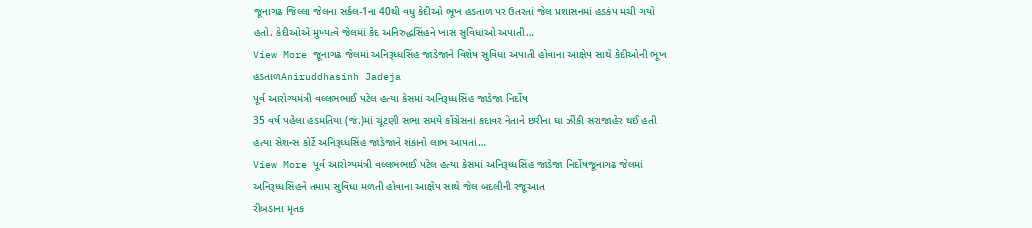જૂનાગઢ જિલ્લા જેલના સર્કલ-1ના 40થી વધુ કેદીઓ ભૂખ હડતાળ પર ઉતરતાં જેલ પ્રશાસનમાં હડકંપ મચી ગયો હતો. કેદીઓએ મુખ્યત્વે જેલમાં કેદ અનિરુદ્ધસિંહને ખાસ સુવિધાઓ અપાતી…
View More જૂનાગઢ જેલમાં અનિરૂધ્ધસિંહ જાડેજાને વિશેષ સુવિધા અપાતી હોવાના આક્ષેપ સાથે કેદીઓની ભૂખ હડતાળAniruddhasinh Jadeja
પૂર્વ આરોગ્યમંત્રી વલ્લભભાઈ પટેલ હત્યા કેસમાં અનિરૂધ્ધસિંહ જાડેજા નિર્દોષ
35 વર્ષ પહેલા હડમતિયા (જં.)માં ચૂંટણી સભા સમયે કોંગ્રેસનાં કદાવર નેતાને છરીના ઘા ઝીંકી સરાજાહેર થઈ હતી હત્યા સેશન્સ કોર્ટે અનિરૂધ્ધસિંહ જાડેજાને શંકાનો લાભ આપતાં…
View More પૂર્વ આરોગ્યમંત્રી વલ્લભભાઈ પટેલ હત્યા કેસમાં અનિરૂધ્ધસિંહ જાડેજા નિર્દોષજૂનાગઢ જેલમાં અનિરૂધ્ધસિંહને તમામ સુવિધા મળતી હોવાના આક્ષેપ સાથે જેલ બદલીની રજૂઆત
રીબડાના મૃતક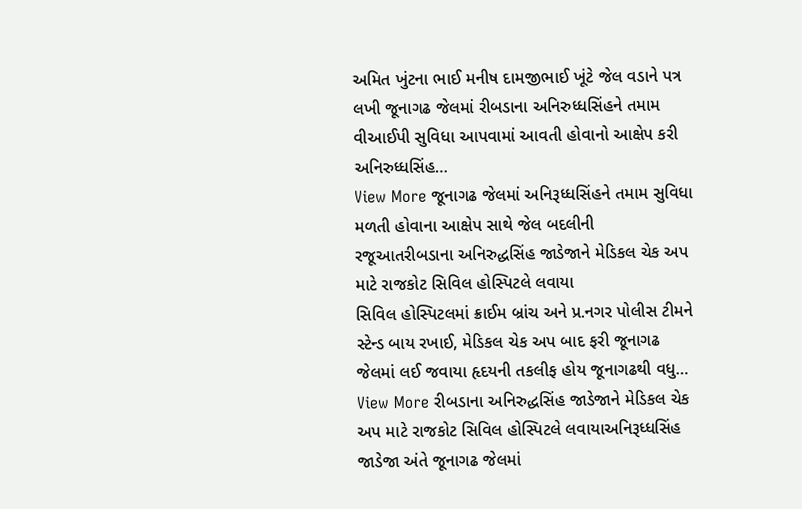અમિત ખુંટના ભાઈ મનીષ દામજીભાઈ ખૂંટે જેલ વડાને પત્ર લખી જૂનાગઢ જેલમાં રીબડાના અનિરુધ્ધસિંહને તમામ વીઆઈપી સુવિધા આપવામાં આવતી હોવાનો આક્ષેપ કરી અનિરુધ્ધસિંહ…
View More જૂનાગઢ જેલમાં અનિરૂધ્ધસિંહને તમામ સુવિધા મળતી હોવાના આક્ષેપ સાથે જેલ બદલીની રજૂઆતરીબડાના અનિરુદ્ધસિંહ જાડેજાને મેડિકલ ચેક અપ માટે રાજકોટ સિવિલ હોસ્પિટલે લવાયા
સિવિલ હોસ્પિટલમાં ક્રાઈમ બ્રાંચ અને પ્ર.નગર પોલીસ ટીમને સ્ટેન્ડ બાય રખાઈ, મેડિકલ ચેક અપ બાદ ફરી જૂનાગઢ જેલમાં લઈ જવાયા હૃદયની તકલીફ હોય જૂનાગઢથી વધુ…
View More રીબડાના અનિરુદ્ધસિંહ જાડેજાને મેડિકલ ચેક અપ માટે રાજકોટ સિવિલ હોસ્પિટલે લવાયાઅનિરૂધ્ધસિંહ જાડેજા અંતે જૂનાગઢ જેલમાં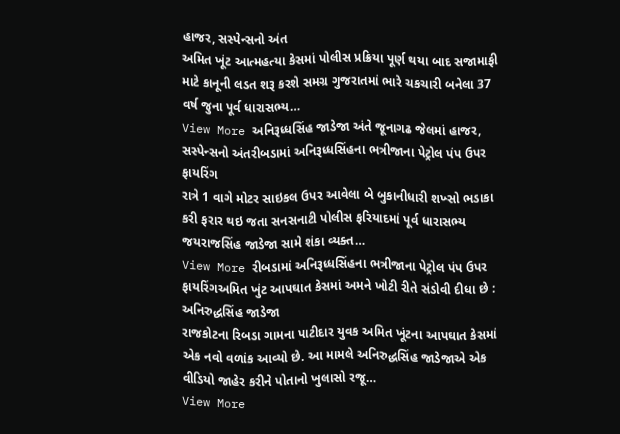હાજર, સસ્પેન્સનો અંત
અમિત ખૂંટ આત્મહત્યા કેસમાં પોલીસ પ્રક્રિયા પૂર્ણ થયા બાદ સજામાફી માટે કાનૂની લડત શરૂ કરશે સમગ્ર ગુજરાતમાં ભારે ચકચારી બનેલા 37 વર્ષ જુના પૂર્વ ધારાસભ્ય…
View More અનિરૂધ્ધસિંહ જાડેજા અંતે જૂનાગઢ જેલમાં હાજર, સસ્પેન્સનો અંતરીબડામાં અનિરૂધ્ધસિંહના ભત્રીજાના પેટ્રોલ પંપ ઉપર ફાયરિંગ
રાત્રે 1 વાગે મોટર સાઇકલ ઉપર આવેલા બે બુકાનીધારી શખ્સો ભડાકા કરી ફરાર થઇ જતા સનસનાટી પોલીસ ફરિયાદમાં પૂર્વ ધારાસભ્ય જયરાજસિંહ જાડેજા સામે શંકા વ્યક્ત…
View More રીબડામાં અનિરૂધ્ધસિંહના ભત્રીજાના પેટ્રોલ પંપ ઉપર ફાયરિંગઅમિત ખુંટ આપઘાત કેસમાં અમને ખોટી રીતે સંડોવી દીધા છે : અનિરુદ્ધસિંહ જાડેજા
રાજકોટના રિબડા ગામના પાટીદાર યુવક અમિત ખૂંટના આપઘાત કેસમાં એક નવો વળાંક આવ્યો છે. આ મામલે અનિરુદ્ધસિંહ જાડેજાએ એક વીડિયો જાહેર કરીને પોતાનો ખુલાસો રજૂ…
View More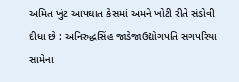અમિત ખુંટ આપઘાત કેસમાં અમને ખોટી રીતે સંડોવી દીધા છે : અનિરુદ્ધસિંહ જાડેજાઉદ્યોગપતિ સગપરિયા સામેના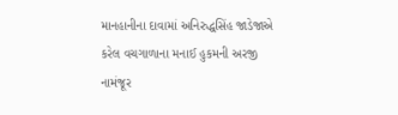માનહાનીના દાવામાં અનિરુદ્ધસિંહ જાડેજાએ કરેલ વચગાળાના મનાઈ હુકમની અરજી નામંજૂર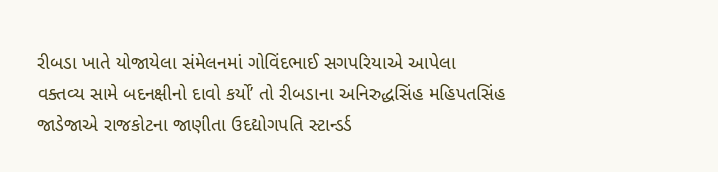રીબડા ખાતે યોજાયેલા સંમેલનમાં ગોવિંદભાઈ સગપરિયાએ આપેલા વક્તવ્ય સામે બદનક્ષીનો દાવો કર્યો’ તો રીબડાના અનિરુદ્ધસિંહ મહિપતસિંહ જાડેજાએ રાજકોટના જાણીતા ઉદદ્યોગપતિ સ્ટાન્ડર્ડ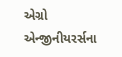એગ્રો એન્જીનીયરર્સના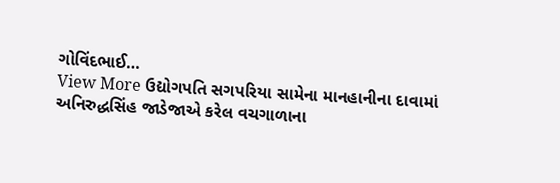ગોવિંદભાઈ…
View More ઉદ્યોગપતિ સગપરિયા સામેના માનહાનીના દાવામાં અનિરુદ્ધસિંહ જાડેજાએ કરેલ વચગાળાના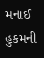મનાઈ હુકમની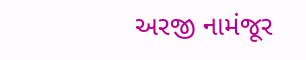અરજી નામંજૂર